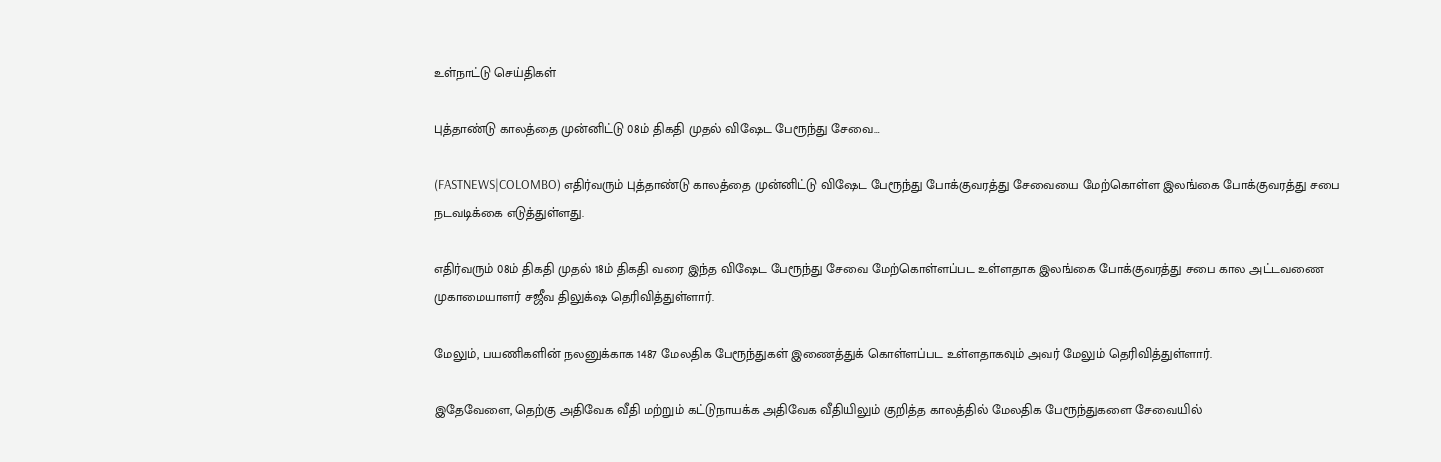உள்நாட்டு செய்திகள்

புத்தாண்டு காலத்தை முன்னிட்டு 08ம் திகதி முதல் விஷேட பேரூந்து சேவை…

(FASTNEWS|COLOMBO) எதிர்வரும் புத்தாண்டு காலத்தை முன்னிட்டு விஷேட பேரூந்து போக்குவரத்து சேவையை மேற்கொள்ள இலங்கை போக்குவரத்து சபை நடவடிக்கை எடுத்துள்ளது.

எதிர்வரும் 08ம் திகதி முதல் 18ம் திகதி வரை இந்த விஷேட பேரூந்து சேவை மேற்கொள்ளப்பட உள்ளதாக இலங்கை போக்குவரத்து சபை கால அட்டவணை முகாமையாளர் சஜீவ திலுக்‌ஷ தெரிவித்துள்ளார்.

மேலும், பயணிகளின் நலனுக்காக 1487 மேலதிக பேரூந்துகள் இணைத்துக் கொள்ளப்பட உள்ளதாகவும் அவர் மேலும் தெரிவித்துள்ளார்.

இதேவேளை, தெற்கு அதிவேக வீதி மற்றும் கட்டுநாயக்க அதிவேக வீதியிலும் குறித்த காலத்தில் மேலதிக பேரூந்துகளை சேவையில்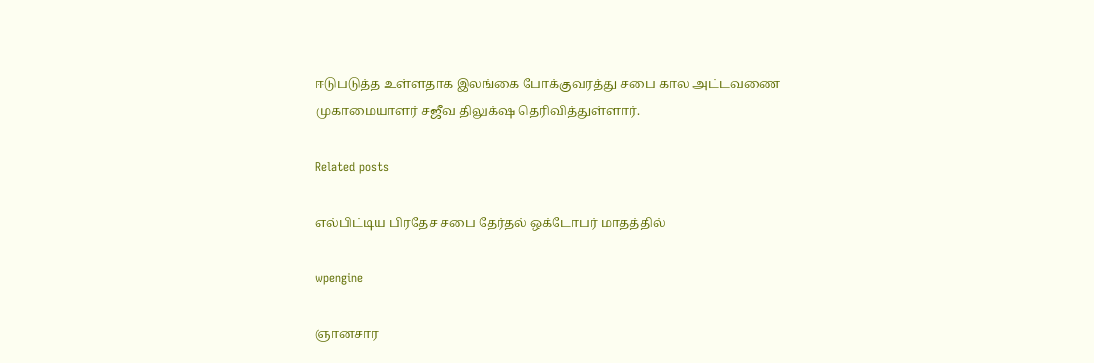ஈடுபடுத்த உள்ளதாக இலங்கை போக்குவரத்து சபை கால அட்டவணை முகாமையாளர் சஜீவ திலுக்‌ஷ தெரிவித்துள்ளார்.

Related posts

எல்பிட்டிய பிரதேச சபை தேர்தல் ஒக்டோபர் மாதத்தில்

wpengine

ஞானசார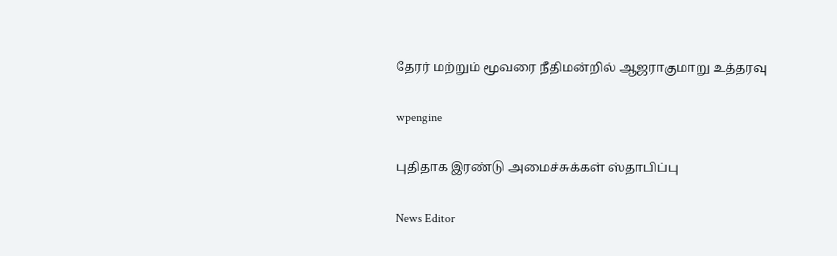தேரர் மற்றும் மூவரை நீதிமன்றில் ஆஜராகுமாறு உத்தரவு

wpengine

புதிதாக இரண்டு அமைச்சுக்கள் ஸ்தாபிப்பு

News Editor